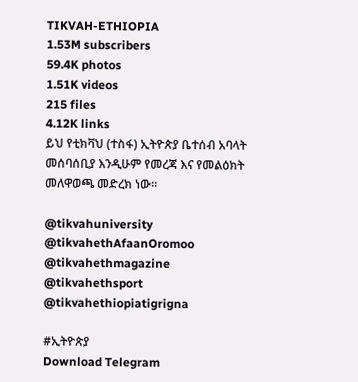TIKVAH-ETHIOPIA
1.53M subscribers
59.4K photos
1.51K videos
215 files
4.12K links
ይህ የቲክቫህ (ተስፋ) ኢትዮጵያ ቤተሰብ አባላት መሰባሰቢያ እንዲሁም የመረጃ እና የመልዕክት መለዋወጫ መድረክ ነው።

@tikvahuniversity
@tikvahethAfaanOromoo
@tikvahethmagazine
@tikvahethsport
@tikvahethiopiatigrigna

#ኢትዮጵያ
Download Telegram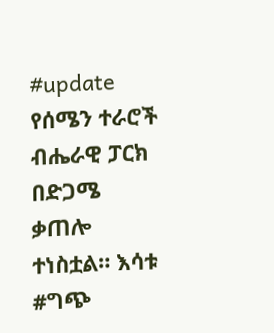#update የሰሜን ተራሮች ብሔራዊ ፓርክ በድጋሜ ቃጠሎ ተነስቷል። እሳቱ #ግጭ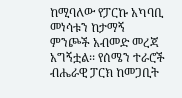ከሚባለው የፓርኩ አካባቢ መነሳቱን ከታማኝ ምንጮች አብመድ መረጃ አግኝቷል፡፡ የሰሜን ተራሮች ብሔራዊ ፓርክ ከመጋቢት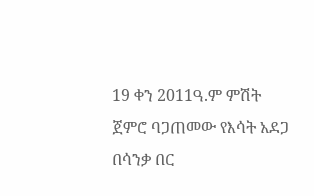19 ቀን 2011ዓ.ም ምሽት ጀምሮ ባጋጠመው የእሳት አደጋ በሳንቃ በር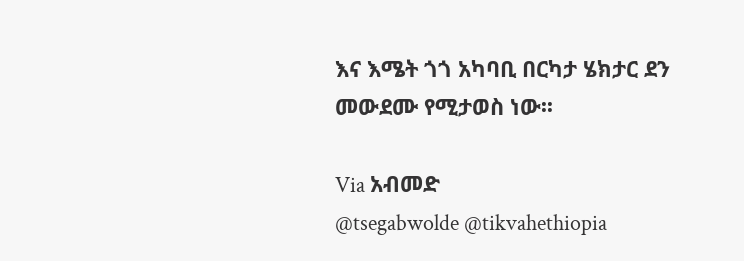እና እሜት ጎጎ አካባቢ በርካታ ሄክታር ደን መውደሙ የሚታወስ ነው፡፡

Via አብመድ
@tsegabwolde @tikvahethiopia